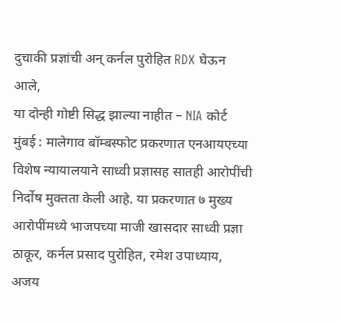दुचाकी प्रज्ञांची अन् कर्नल पुरोहित RDX घेऊन आले,
या दोन्ही गोष्टी सिद्ध झाल्या नाहीत – NIA कोर्ट
मुंबई : मालेगाव बॉम्बस्फोट प्रकरणात एनआयएच्या विशेष न्यायालयाने साध्वी प्रज्ञासह सातही आरोपींची निर्दोष मुक्तता केली आहे. या प्रकरणात ७ मुख्य आरोपींमध्ये भाजपच्या माजी खासदार साध्वी प्रज्ञा ठाकूर, कर्नल प्रसाद पुरोहित, रमेश उपाध्याय, अजय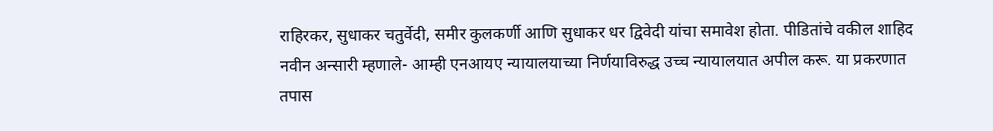राहिरकर, सुधाकर चतुर्वेदी, समीर कुलकर्णी आणि सुधाकर धर द्विवेदी यांचा समावेश होता. पीडितांचे वकील शाहिद नवीन अन्सारी म्हणाले- आम्ही एनआयए न्यायालयाच्या निर्णयाविरुद्ध उच्च न्यायालयात अपील करू. या प्रकरणात तपास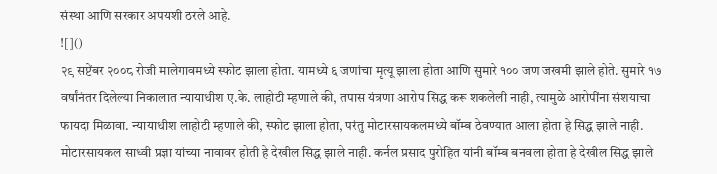संस्था आणि सरकार अपयशी ठरले आहे.
![]()
२९ सप्टेंबर २००८ रोजी मालेगावमध्ये स्फोट झाला होता. यामध्ये ६ जणांचा मृत्यू झाला होता आणि सुमारे १०० जण जखमी झाले होते. सुमारे १७ वर्षांनंतर दिलेल्या निकालात न्यायाधीश ए.के. लाहोटी म्हणाले की, तपास यंत्रणा आरोप सिद्ध करू शकलेली नाही, त्यामुळे आरोपींना संशयाचा फायदा मिळावा. न्यायाधीश लाहोटी म्हणाले की, स्फोट झाला होता, परंतु मोटारसायकलमध्ये बॉम्ब ठेवण्यात आला होता हे सिद्ध झाले नाही. मोटारसायकल साध्वी प्रज्ञा यांच्या नावावर होती हे देखील सिद्ध झाले नाही. कर्नल प्रसाद पुरोहित यांनी बॉम्ब बनवला होता हे देखील सिद्ध झाले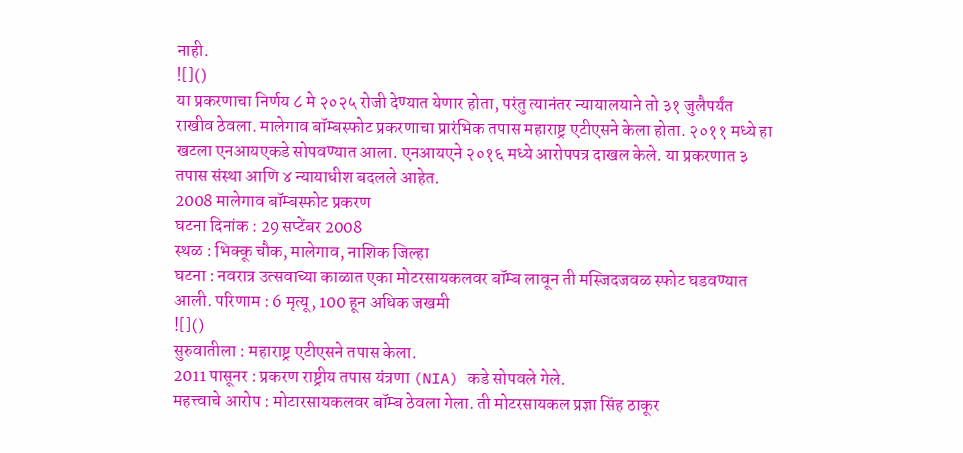नाही.
![]()
या प्रकरणाचा निर्णय ८ मे २०२५ रोजी देण्यात येणार होता, परंतु त्यानंतर न्यायालयाने तो ३१ जुलैपर्यंत राखीव ठेवला. मालेगाव बॉम्बस्फोट प्रकरणाचा प्रारंभिक तपास महाराष्ट्र एटीएसने केला होता. २०११ मध्ये हा खटला एनआयएकडे सोपवण्यात आला. एनआयएने २०१६ मध्ये आरोपपत्र दाखल केले. या प्रकरणात ३ तपास संस्था आणि ४ न्यायाधीश बदलले आहेत.
2008 मालेगाव बॉम्बस्फोट प्रकरण
घटना दिनांक : 29 सप्टेंबर 2008
स्थळ : भिक्कू चौक, मालेगाव, नाशिक जिल्हा
घटना : नवरात्र उत्सवाच्या काळात एका मोटरसायकलवर बॉम्ब लावून ती मस्जिदजवळ स्फोट घडवण्यात आली. परिणाम : 6 मृत्यू, 100 हून अधिक जखमी
![]()
सुरुवातीला : महाराष्ट्र एटीएसने तपास केला.
2011 पासूनर : प्रकरण राष्ट्रीय तपास यंत्रणा (NIA) कडे सोपवले गेले.
महत्त्वाचे आरोप : मोटारसायकलवर बॉम्ब ठेवला गेला. ती मोटरसायकल प्रज्ञा सिंह ठाकूर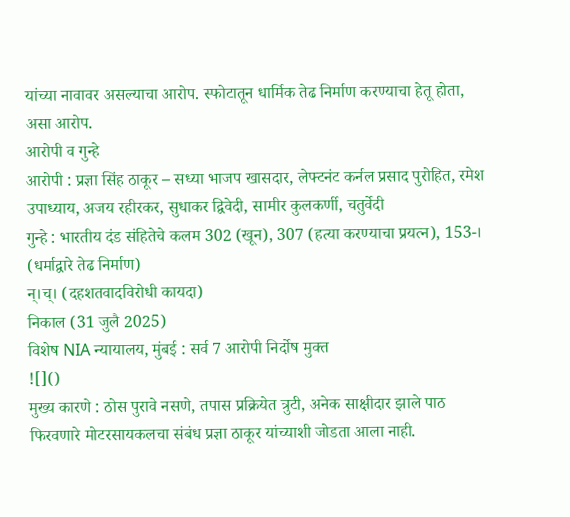यांच्या नावावर असल्याचा आरोप. स्फोटातून धार्मिक तेढ निर्माण करण्याचा हेतू होता, असा आरोप.
आरोपी व गुन्हे
आरोपी : प्रज्ञा सिंह ठाकूर – सध्या भाजप खासदार, लेफ्टनंट कर्नल प्रसाद पुरोहित, रमेश उपाध्याय, अजय रहीरकर, सुधाकर द्विवेदी, सामीर कुलकर्णी, चतुर्वेदी
गुन्हे : भारतीय दंड संहितेचे कलम 302 (खून), 307 (हत्या करण्याचा प्रयत्न), 153-। (धर्माद्वारे तेढ निर्माण)
न्।च्। (दहशतवादविरोधी कायदा)
निकाल (31 जुलै 2025)
विशेष NIA न्यायालय, मुंबई : सर्व 7 आरोपी निर्दोष मुक्त
![]()
मुख्य कारणे : ठोस पुरावे नसणे, तपास प्रक्रियेत त्रुटी, अनेक साक्षीदार झाले पाठ फिरवणारे मोटरसायकलचा संबंध प्रज्ञा ठाकूर यांच्याशी जोडता आला नाही.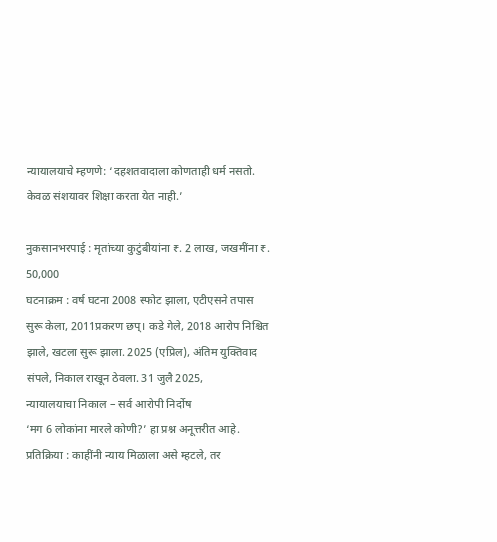न्यायालयाचे म्हणणे: ‘दहशतवादाला कोणताही धर्म नसतो. केवळ संशयावर शिक्षा करता येत नाही.’

नुकसानभरपाई : मृतांच्या कुटुंबीयांना ₹. 2 लाख, जखमींना ₹. 50,000
घटनाक्रम : वर्ष घटना 2008 स्फोट झाला, एटीएसने तपास सुरू केला, 2011प्रकरण छप्। कडे गेले, 2018 आरोप निश्चित झाले, खटला सुरू झाला. 2025 (एप्रिल), अंतिम युक्तिवाद संपले, निकाल राखून ठेवला. 31 जुलै 2025,
न्यायालयाचा निकाल – सर्व आरोपी निर्दोष
‘मग 6 लोकांना मारले कोणी?’ हा प्रश्न अनूत्तरीत आहे.
प्रतिक्रिया : काहींनी न्याय मिळाला असे म्हटले, तर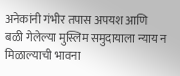अनेकांनी गंभीर तपास अपयश आणि बळी गेलेल्या मुस्लिम समुदायाला न्याय न मिळाल्याची भावना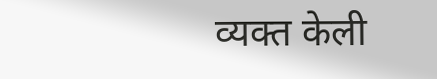व्यक्त केली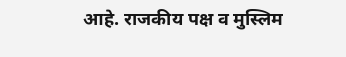आहे. राजकीय पक्ष व मुस्लिम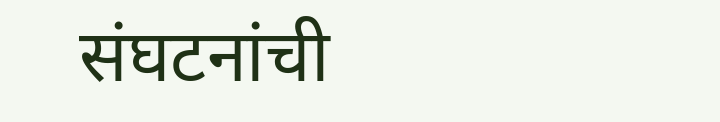संघटनांची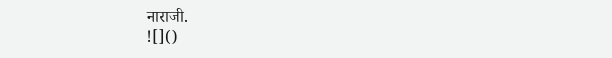नाराजी.
![]()